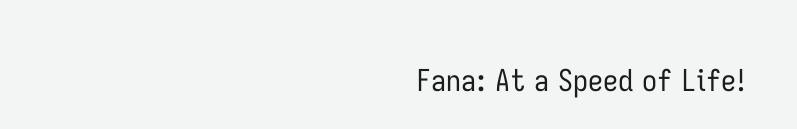Fana: At a Speed of Life!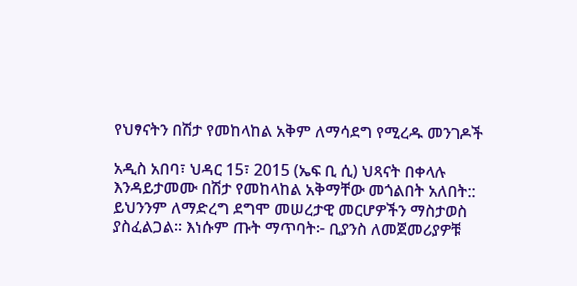የህፃናትን በሽታ የመከላከል አቅም ለማሳደግ የሚረዱ መንገዶች

አዲስ አበባ፣ ህዳር 15፣ 2015 (ኤፍ ቢ ሲ) ህጻናት በቀላሉ እንዳይታመሙ በሽታ የመከላከል አቅማቸው መጎልበት አለበት:: ይህንንም ለማድረግ ደግሞ መሠረታዊ መርሆዎችን ማስታወስ ያስፈልጋል፡፡ እነሱም ጡት ማጥባት፦ ቢያንስ ለመጀመሪያዎቹ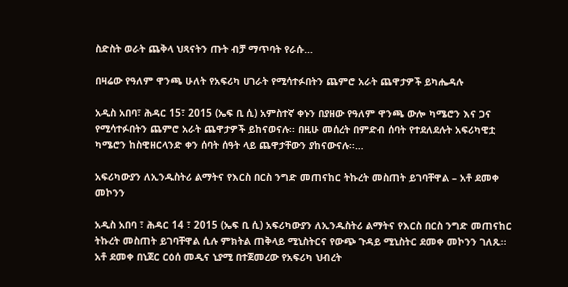ስድስት ወራት ጨቅላ ህጻናትን ጡት ብቻ ማጥባት የራሱ…

በዛሬው የዓለም ዋንጫ ሁለት የአፍሪካ ሀገራት የሚሳተፉበትን ጨምሮ አራት ጨዋታዎች ይካሔዳሉ

አዲስ አበባ፣ ሕዳር 15፣ 2015 (ኤፍ ቢ ሲ) አምስተኛ ቀኑን በያዘው የዓለም ዋንጫ ውሎ ካሜሮን እና ጋና የሚሳተፉበትን ጨምሮ አራት ጨዋታዎች ይከናወናሉ፡፡ በዚሁ መሰረት በምድብ ሰባት የተደለደሉት አፍሪካዊቷ ካሜሮን ከስዊዘርላንድ ቀን ሰባት ሰዓት ላይ ጨዋታቸውን ያከናውናሉ፡፡…

አፍሪካውያን ለኢንዱስትሪ ልማትና የእርስ በርስ ንግድ መጠናከር ትኩረት መስጠት ይገባቸዋል – አቶ ደመቀ መኮንን

አዲስ አበባ ፣ ሕዳር 14 ፣ 2015 (ኤፍ ቢ ሲ) አፍሪካውያን ለኢንዱስትሪ ልማትና የእርስ በርስ ንግድ መጠናከር ትኩረት መስጠት ይገባቸዋል ሲሉ ምክትል ጠቅላይ ሚኒስትርና የውጭ ጉዳይ ሚኒስትር ደመቀ መኮንን ገለጹ፡፡ አቶ ደመቀ በኒጀር ርዕሰ መዲና ኒያሚ በተጀመረው የአፍሪካ ህብረት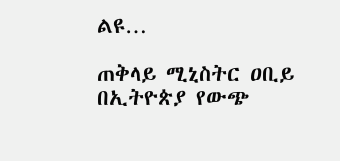ልዩ…

ጠቅላይ ሚኒስትር ዐቢይ በኢትዮጵያ የውጭ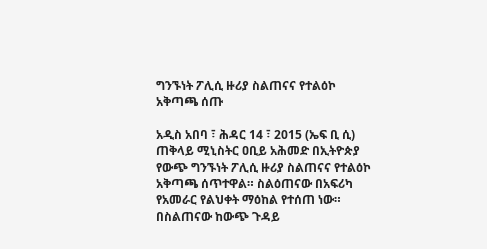ግንኙነት ፖሊሲ ዙሪያ ስልጠናና የተልዕኮ አቅጣጫ ሰጡ

አዲስ አበባ ፣ ሕዳር 14 ፣ 2015 (ኤፍ ቢ ሲ) ጠቅላይ ሚኒስትር ዐቢይ አሕመድ በኢትዮጵያ የውጭ ግንኙነት ፖሊሲ ዙሪያ ስልጠናና የተልዕኮ አቅጣጫ ሰጥተዋል። ስልዕጠናው በአፍሪካ የአመራር የልህቀት ማዕከል የተሰጠ ነው። በስልጠናው ከውጭ ጉዳይ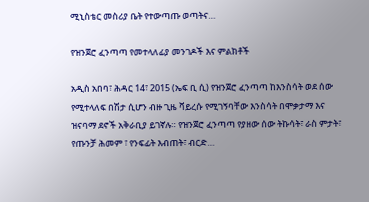ሚኒስቴር መስሪያ ቤት የተውጣጡ ወጣትና…

የዝንጀሮ ፈንጣጣ የመተላለፊያ መንገዶች እና ምልክቶች

አዲስ አበባ፣ ሕዳር 14፣ 2015 (ኤፍ ቢ ሲ) የዝንጀሮ ፈንጣጣ ከእንስሳት ወደ ሰው የሚተላለፍ በሽታ ሲሆን ብዙ ጊዜ ቫይረሱ የሚገኝባቸው እንስሳት በሞቃታማ እና ዝናባማ ደኖች አቅራቢያ ይገኛሉ። የዝንጀሮ ፈንጣጣ የያዘው ሰው ትኩሳት፣ ራስ ምታት፣ የጡንቻ ሕመም ፣ የንፍፊት እብጠት፣ ብርድ…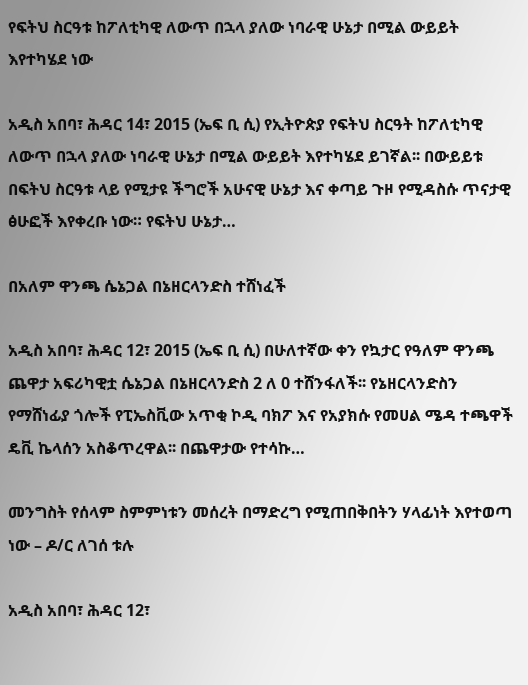የፍትህ ስርዓቱ ከፖለቲካዊ ለውጥ በኋላ ያለው ነባራዊ ሁኔታ በሚል ውይይት እየተካሄደ ነው

አዲስ አበባ፣ ሕዳር 14፣ 2015 (ኤፍ ቢ ሲ) የኢትዮጵያ የፍትህ ስርዓት ከፖለቲካዊ ለውጥ በኋላ ያለው ነባራዊ ሁኔታ በሚል ውይይት እየተካሄደ ይገኛል፡፡ በውይይቱ በፍትህ ስርዓቱ ላይ የሚታዩ ችግሮች አሁናዊ ሁኔታ እና ቀጣይ ጉዞ የሚዳስሱ ጥናታዊ ፅሁፎች እየቀረቡ ነው። የፍትህ ሁኔታ…

በአለም ዋንጫ ሴኔጋል በኔዘርላንድስ ተሸነፈች

አዲስ አበባ፣ ሕዳር 12፣ 2015 (ኤፍ ቢ ሲ) በሁለተኛው ቀን የኳታር የዓለም ዋንጫ ጨዋታ አፍሪካዊቷ ሴኔጋል በኔዘርላንድስ 2 ለ 0 ተሸንፋለች፡፡ የኔዘርላንድስን የማሸነፊያ ጎሎች የፒኤስቪው አጥቂ ኮዲ ባክፖ እና የአያክሱ የመሀል ሜዳ ተጫዋች ዴቪ ኬላሰን አስቆጥረዋል፡፡ በጨዋታው የተሳኩ…

መንግስት የሰላም ስምምነቱን መሰረት በማድረግ የሚጠበቅበትን ሃላፊነት እየተወጣ ነው – ዶ/ር ለገሰ ቱሉ

አዲስ አበባ፣ ሕዳር 12፣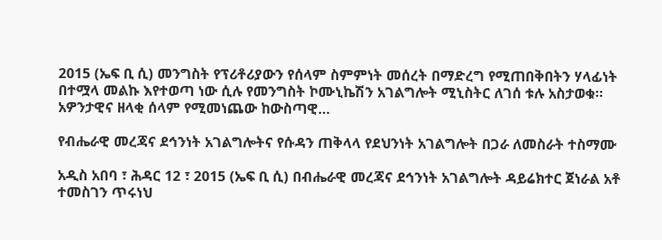2015 (ኤፍ ቢ ሲ) መንግስት የፕሪቶሪያውን የሰላም ስምምነት መሰረት በማድረግ የሚጠበቅበትን ሃላፊነት በተሟላ መልኩ እየተወጣ ነው ሲሉ የመንግስት ኮሙኒኬሽን አገልግሎት ሚኒስትር ለገሰ ቱሉ አስታወቁ፡፡ አዎንታዊና ዘላቂ ሰላም የሚመነጨው ከውስጣዊ…

የብሔራዊ መረጃና ደኅንነት አገልግሎትና የሱዳን ጠቅላላ የደህንነት አገልግሎት በጋራ ለመስራት ተስማሙ

አዲስ አበባ ፣ ሕዳር 12 ፣ 2015 (ኤፍ ቢ ሲ) በብሔራዊ መረጃና ደኅንነት አገልግሎት ዳይሬክተር ጀነራል አቶ ተመስገን ጥሩነህ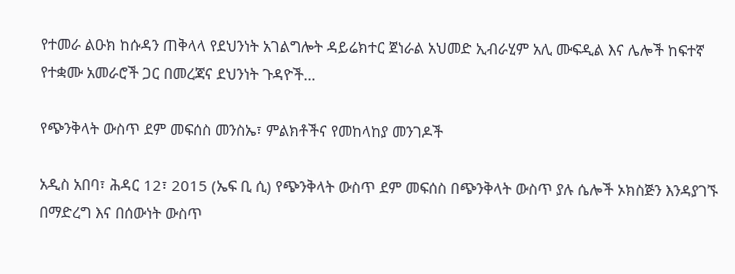የተመራ ልዑክ ከሱዳን ጠቅላላ የደህንነት አገልግሎት ዳይሬክተር ጀነራል አህመድ ኢብራሂም አሊ ሙፍዲል እና ሌሎች ከፍተኛ የተቋሙ አመራሮች ጋር በመረጃና ደህንነት ጉዳዮች…

የጭንቅላት ውስጥ ደም መፍሰስ መንስኤ፣ ምልክቶችና የመከላከያ መንገዶች

አዲስ አበባ፣ ሕዳር 12፣ 2015 (ኤፍ ቢ ሲ) የጭንቅላት ውስጥ ደም መፍሰስ በጭንቅላት ውስጥ ያሉ ሴሎች ኦክስጅን እንዳያገኙ በማድረግ እና በሰውነት ውስጥ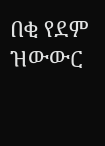በቂ የደም ዝውውር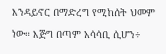እንዳይኖር በማድረግ የሚከሰት ህመም ነው። እጅግ በጣም አሳሳቢ ሲሆን÷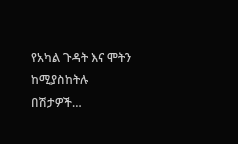የአካል ጉዳት እና ሞትን ከሚያስከትሉ በሽታዎች…